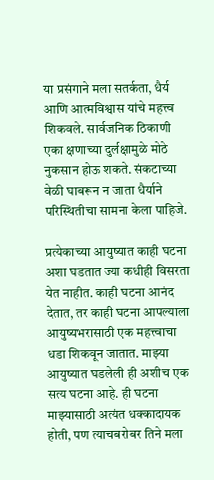या प्रसंगाने मला सतर्कता, धैर्य आणि आत्मविश्वास यांचे महत्त्व शिकवले. सार्वजनिक ठिकाणी एका क्षणाच्या दुर्लक्षामुळे मोठे नुकसान होऊ शकते. संकटाच्या वेळी घाबरून न जाता धैर्याने परिस्थितीचा सामना केला पाहिजे.

प्रत्येकाच्या आयुष्यात काही घटना अशा घडतात ज्या कधीही विसरता येत नाहीत. काही घटना आनंद देतात, तर काही घटना आपल्याला आयुष्यभरासाठी एक महत्त्वाचा धडा शिकवून जातात. माझ्या आयुष्यात घडलेली ही अशीच एक सत्य घटना आहे. ही घटना माझ्यासाठी अत्यंत धक्कादायक होती, पण त्याचबरोबर तिने मला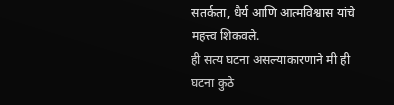सतर्कता, धैर्य आणि आत्मविश्वास यांचे महत्त्व शिकवले.
ही सत्य घटना असल्याकारणाने मी ही घटना कुठे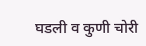घडली व कुणी चोरी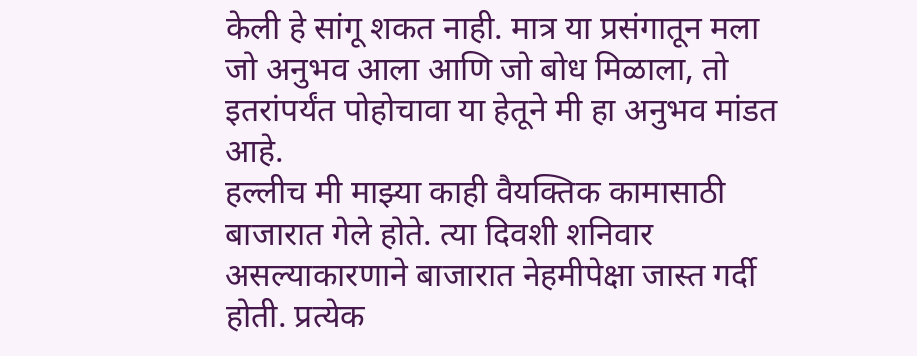केली हे सांगू शकत नाही. मात्र या प्रसंगातून मला जो अनुभव आला आणि जो बोध मिळाला, तो इतरांपर्यंत पोहोचावा या हेतूने मी हा अनुभव मांडत आहे.
हल्लीच मी माझ्या काही वैयक्तिक कामासाठी बाजारात गेले होते. त्या दिवशी शनिवार असल्याकारणाने बाजारात नेहमीपेक्षा जास्त गर्दी होती. प्रत्येक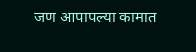जण आपापल्या कामात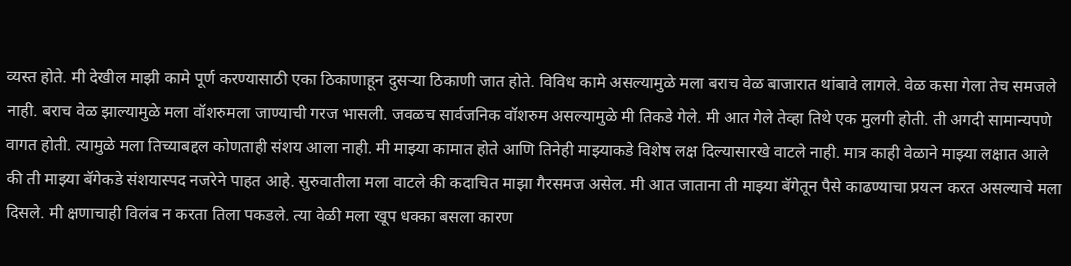व्यस्त होते. मी देखील माझी कामे पूर्ण करण्यासाठी एका ठिकाणाहून दुसऱ्या ठिकाणी जात होते. विविध कामे असल्यामुळे मला बराच वेळ बाजारात थांबावे लागले. वेळ कसा गेला तेच समजले नाही. बराच वेळ झाल्यामुळे मला वॉशरुमला जाण्याची गरज भासली. जवळच सार्वजनिक वॉशरुम असल्यामुळे मी तिकडे गेले. मी आत गेले तेव्हा तिथे एक मुलगी होती. ती अगदी सामान्यपणे वागत होती. त्यामुळे मला तिच्याबद्दल कोणताही संशय आला नाही. मी माझ्या कामात होते आणि तिनेही माझ्याकडे विशेष लक्ष दिल्यासारखे वाटले नाही. मात्र काही वेळाने माझ्या लक्षात आले की ती माझ्या बॅगेकडे संशयास्पद नजरेने पाहत आहे. सुरुवातीला मला वाटले की कदाचित माझा गैरसमज असेल. मी आत जाताना ती माझ्या बॅगेतून पैसे काढण्याचा प्रयत्न करत असल्याचे मला दिसले. मी क्षणाचाही विलंब न करता तिला पकडले. त्या वेळी मला खूप धक्का बसला कारण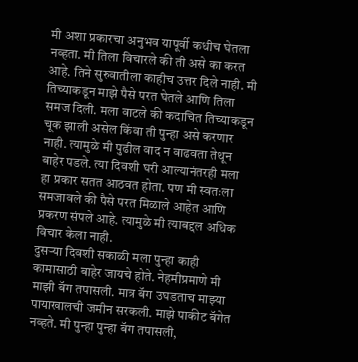मी अशा प्रकारचा अनुभव यापूर्वी कधीच घेतला नव्हता. मी तिला विचारले की ती असे का करत आहे. तिने सुरुवातीला काहीच उत्तर दिले नाही. मी तिच्याकडून माझे पैसे परत घेतले आणि तिला समज दिली. मला वाटले की कदाचित तिच्याकडून चूक झाली असेल किंवा ती पुन्हा असे करणार नाही. त्यामुळे मी पुढील वाद न वाढवता तेथून बाहेर पडले. त्या दिवशी घरी आल्यानंतरही मला हा प्रकार सतत आठवत होता. पण मी स्वतःला समजावले की पैसे परत मिळाले आहेत आणि प्रकरण संपले आहे. त्यामुळे मी त्याबद्दल अधिक विचार केला नाही.
दुसऱ्या दिवशी सकाळी मला पुन्हा काही कामासाठी बाहेर जायचे होते. नेहमीप्रमाणे मी माझी बॅग तपासली. मात्र बॅग उघडताच माझ्या पायाखालची जमीन सरकली. माझे पाकीट बॅगेत नव्हते. मी पुन्हा पुन्हा बॅग तपासली,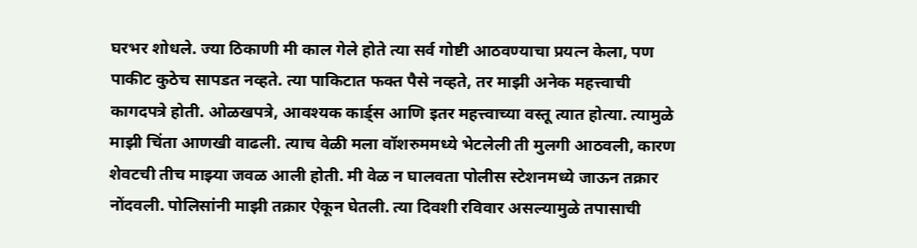घरभर शोधले. ज्या ठिकाणी मी काल गेले होते त्या सर्व गोष्टी आठवण्याचा प्रयत्न केला, पण पाकीट कुठेच सापडत नव्हते. त्या पाकिटात फक्त पैसे नव्हते, तर माझी अनेक महत्त्वाची कागदपत्रे होती. ओळखपत्रे, आवश्यक कार्ड्स आणि इतर महत्त्वाच्या वस्तू त्यात होत्या. त्यामुळे माझी चिंता आणखी वाढली. त्याच वेळी मला वॉशरुममध्ये भेटलेली ती मुलगी आठवली, कारण शेवटची तीच माझ्या जवळ आली होती. मी वेळ न घालवता पोलीस स्टेशनमध्ये जाऊन तक्रार नोंदवली. पोलिसांनी माझी तक्रार ऐकून घेतली. त्या दिवशी रविवार असल्यामुळे तपासाची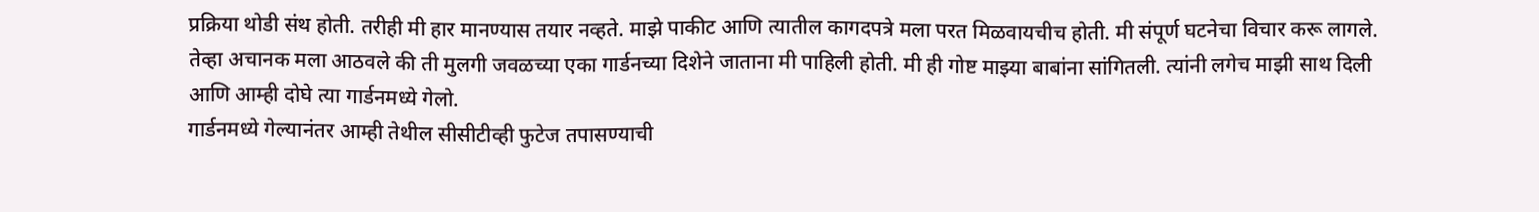प्रक्रिया थोडी संथ होती. तरीही मी हार मानण्यास तयार नव्हते. माझे पाकीट आणि त्यातील कागदपत्रे मला परत मिळवायचीच होती. मी संपूर्ण घटनेचा विचार करू लागले. तेव्हा अचानक मला आठवले की ती मुलगी जवळच्या एका गार्डनच्या दिशेने जाताना मी पाहिली होती. मी ही गोष्ट माझ्या बाबांना सांगितली. त्यांनी लगेच माझी साथ दिली आणि आम्ही दोघे त्या गार्डनमध्ये गेलो.
गार्डनमध्ये गेल्यानंतर आम्ही तेथील सीसीटीव्ही फुटेज तपासण्याची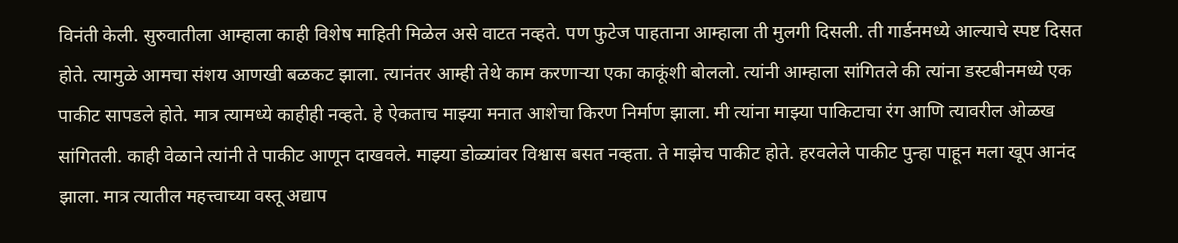विनंती केली. सुरुवातीला आम्हाला काही विशेष माहिती मिळेल असे वाटत नव्हते. पण फुटेज पाहताना आम्हाला ती मुलगी दिसली. ती गार्डनमध्ये आल्याचे स्पष्ट दिसत होते. त्यामुळे आमचा संशय आणखी बळकट झाला. त्यानंतर आम्ही तेथे काम करणाऱ्या एका काकूंशी बोललो. त्यांनी आम्हाला सांगितले की त्यांना डस्टबीनमध्ये एक पाकीट सापडले होते. मात्र त्यामध्ये काहीही नव्हते. हे ऐकताच माझ्या मनात आशेचा किरण निर्माण झाला. मी त्यांना माझ्या पाकिटाचा रंग आणि त्यावरील ओळख सांगितली. काही वेळाने त्यांनी ते पाकीट आणून दाखवले. माझ्या डोळ्यांवर विश्वास बसत नव्हता. ते माझेच पाकीट होते. हरवलेले पाकीट पुन्हा पाहून मला खूप आनंद झाला. मात्र त्यातील महत्त्वाच्या वस्तू अद्याप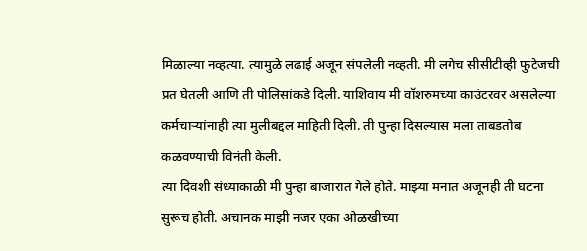मिळाल्या नव्हत्या. त्यामुळे लढाई अजून संपलेली नव्हती. मी लगेच सीसीटीव्ही फुटेजची प्रत घेतली आणि ती पोलिसांकडे दिली. याशिवाय मी वॉशरुमच्या काउंटरवर असलेल्या कर्मचाऱ्यांनाही त्या मुलीबद्दल माहिती दिली. ती पुन्हा दिसल्यास मला ताबडतोब कळवण्याची विनंती केली.
त्या दिवशी संध्याकाळी मी पुन्हा बाजारात गेले होते. माझ्या मनात अजूनही ती घटना सुरूच होती. अचानक माझी नजर एका ओळखीच्या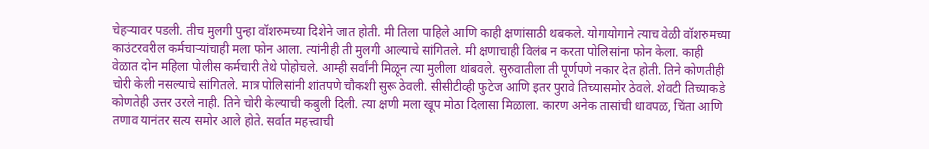चेहऱ्यावर पडली. तीच मुलगी पुन्हा वॉशरुमच्या दिशेने जात होती. मी तिला पाहिले आणि काही क्षणांसाठी थबकले. योगायोगाने त्याच वेळी वॉशरुमच्या काउंटरवरील कर्मचाऱ्यांचाही मला फोन आला. त्यांनीही ती मुलगी आल्याचे सांगितले. मी क्षणाचाही विलंब न करता पोलिसांना फोन केला. काही वेळात दोन महिला पोलीस कर्मचारी तेथे पोहोचले. आम्ही सर्वांनी मिळून त्या मुलीला थांबवले. सुरुवातीला ती पूर्णपणे नकार देत होती. तिने कोणतीही चोरी केली नसल्याचे सांगितले. मात्र पोलिसांनी शांतपणे चौकशी सुरू ठेवली. सीसीटीव्ही फुटेज आणि इतर पुरावे तिच्यासमोर ठेवले. शेवटी तिच्याकडे कोणतेही उत्तर उरले नाही. तिने चोरी केल्याची कबुली दिली. त्या क्षणी मला खूप मोठा दिलासा मिळाला. कारण अनेक तासांची धावपळ, चिंता आणि तणाव यानंतर सत्य समोर आले होते. सर्वात महत्त्वाची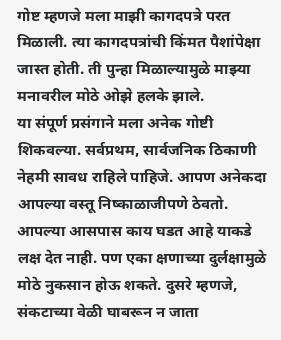गोष्ट म्हणजे मला माझी कागदपत्रे परत मिळाली. त्या कागदपत्रांची किंमत पैशांपेक्षा जास्त होती. ती पुन्हा मिळाल्यामुळे माझ्या मनावरील मोठे ओझे हलके झाले.
या संपूर्ण प्रसंगाने मला अनेक गोष्टी शिकवल्या. सर्वप्रथम, सार्वजनिक ठिकाणी नेहमी सावध राहिले पाहिजे. आपण अनेकदा आपल्या वस्तू निष्काळाजीपणे ठेवतो. आपल्या आसपास काय घडत आहे याकडे लक्ष देत नाही. पण एका क्षणाच्या दुर्लक्षामुळे मोठे नुकसान होऊ शकते. दुसरे म्हणजे, संकटाच्या वेळी घाबरून न जाता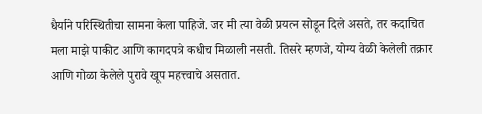धैर्याने परिस्थितीचा सामना केला पाहिजे. जर मी त्या वेळी प्रयत्न सोडून दिले असते, तर कदाचित मला माझे पाकीट आणि कागदपत्रे कधीच मिळाली नसती. तिसरे म्हणजे, योग्य वेळी केलेली तक्रार आणि गोळा केलेले पुरावे खूप महत्त्वाचे असतात.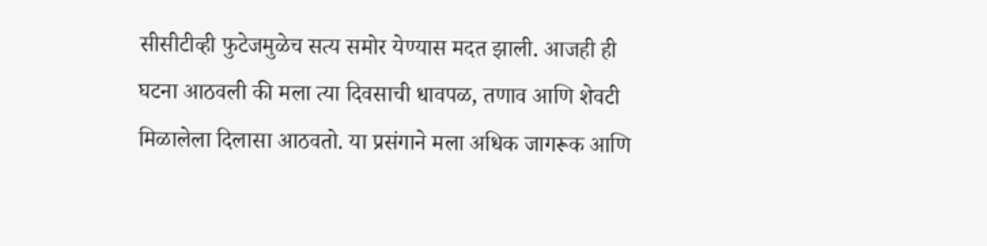सीसीटीव्ही फुटेजमुळेच सत्य समोर येण्यास मदत झाली. आजही ही घटना आठवली की मला त्या दिवसाची धावपळ, तणाव आणि शेवटी मिळालेला दिलासा आठवतो. या प्रसंगाने मला अधिक जागरूक आणि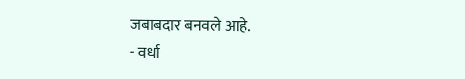जबाबदार बनवले आहे.
- वर्धा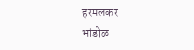हरमलकर
भांडोळ